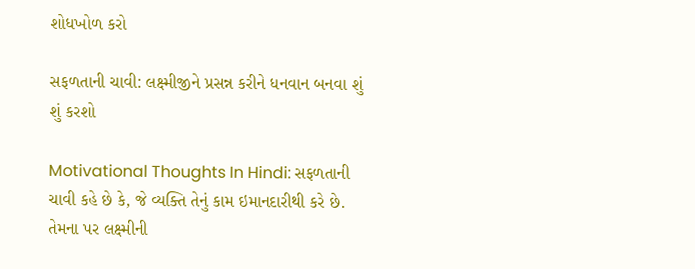શોધખોળ કરો

સફળતાની ચાવી: લક્ષ્મીજીને પ્રસન્ન કરીને ધનવાન બનવા શું શું કરશો

Motivational Thoughts In Hindi: સફળતાની ચાવી કહે છે કે, જે વ્યક્તિ તેનું કામ ઇમાનદારીથી કરે છે. તેમના પર લક્ષ્મીની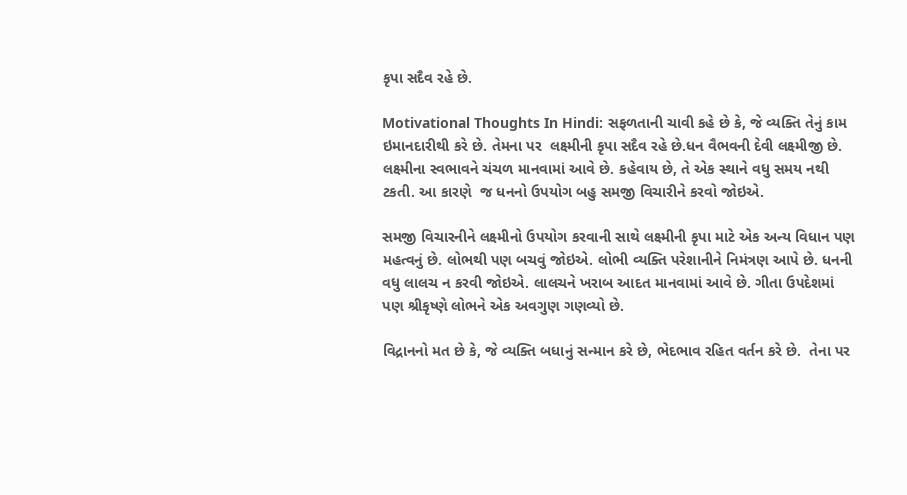કૃપા સદૈવ રહે છે.

Motivational Thoughts In Hindi: સફળતાની ચાવી કહે છે કે, જે વ્યક્તિ તેનું કામ ઇમાનદારીથી કરે છે. તેમના પર  લક્ષ્મીની કૃપા સદૈવ રહે છે.ધન વૈભવની દેવી લક્ષ્મીજી છે. લક્ષ્મીના સ્વભાવને ચંચળ માનવામાં આવે છે. કહેવાય છે, તે એક સ્થાને વધુ સમય નથી ટકતી. આ કારણે  જ ધનનો ઉપયોગ બહુ સમજી વિચારીને કરવો જોઇએ.

સમજી વિચારનીને લક્ષ્મીનો ઉપયોગ કરવાની સાથે લક્ષ્મીની કૃપા માટે એક અન્ય વિધાન પણ મહત્વનું છે. લોભથી પણ બચવું જોઇએ. લોભી વ્યક્તિ પરેશાનીને નિમંત્રણ આપે છે. ધનની વધુ લાલચ ન કરવી જોઇએ. લાલચને ખરાબ આદત માનવામાં આવે છે. ગીતા ઉપદેશમાં પણ શ્રીકૃષ્ણે લોભને એક અવગુણ ગણવ્યો છે.

વિદ્રાનનો મત છે કે, જે વ્યક્તિ બધાનું સન્માન કરે છે, ભેદભાવ રહિત વર્તન કરે છે.  તેના પર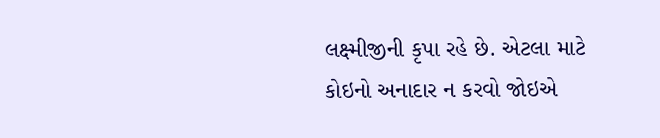લક્ષ્મીજીની કૃપા રહે છે. એટલા માટે કોઇનો અનાદાર ન કરવો જોઇએ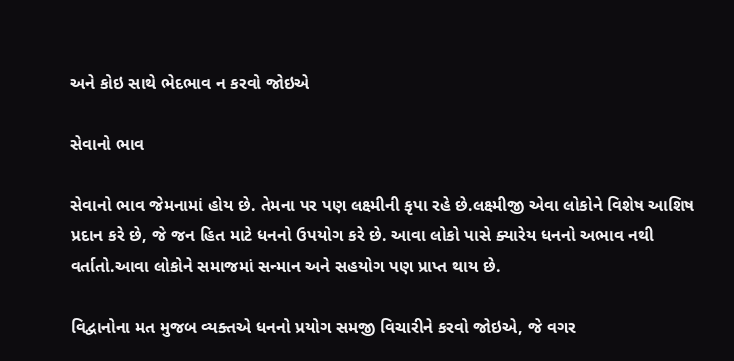અને કોઇ સાથે ભેદભાવ ન કરવો જોઇએ

સેવાનો ભાવ

સેવાનો ભાવ જેમનામાં હોય છે. તેમના પર પણ લક્ષ્મીની કૃપા રહે છે.લક્ષ્મીજી એવા લોકોને વિશેષ આશિષ પ્રદાન કરે છે, જે જન હિત માટે ધનનો ઉપયોગ કરે છે. આવા લોકો પાસે ક્યારેય ધનનો અભાવ નથી વર્તાતો.આવા લોકોને સમાજમાં સન્માન અને સહયોગ પણ પ્રાપ્ત થાય છે.

વિદ્વાનોના મત મુજબ વ્યક્તએ ધનનો પ્રયોગ સમજી વિચારીને કરવો જોઇએ, જે વગર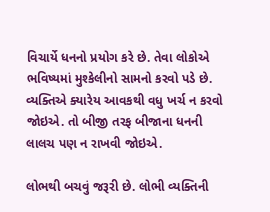વિચાર્યે ધનનો પ્રયોગ કરે છે. તેવા લોકોએ ભવિષ્યમાં મુશ્કેલીનો સામનો કરવો પડે છે. વ્યક્તિએ ક્યારેય આવકથી વધુ ખર્ચ ન કરવો જોઇએ. તો બીજી તરફ બીજાના ધનની લાલચ પણ ન રાખવી જોઇએ.

લોભથી બચવું જરૂરી છે. લોભી વ્યક્તિની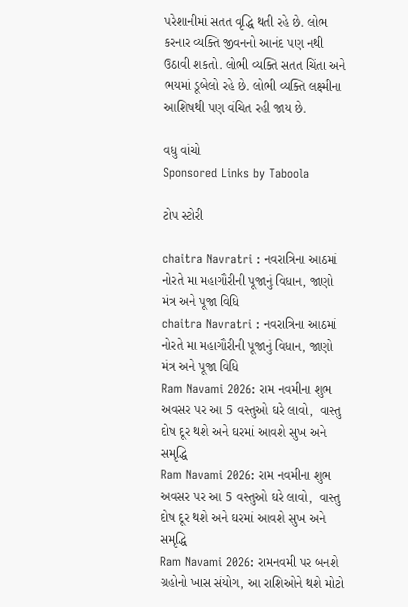પરેશાનીમાં સતત વૃદ્ધિ થતી રહે છે. લોભ કરનાર વ્યક્તિ જીવનનો આનંદ પણ નથી ઉઠાવી શકતો. લોભી વ્યક્તિ સતત ચિંતા અને ભયમાં ડૂબેલો રહે છે. લોભી વ્યક્તિ લક્ષ્મીના આશિષથી પણ વંચિત રહી જાય છે.

વધુ વાંચો
Sponsored Links by Taboola

ટોપ સ્ટોરી

chaitra Navratri : નવરાત્રિના આઠમાં નોરતે મા મહાગૌરીની પૂજાનું વિધાન, જાણો મંત્ર અને પૂજા વિધિ
chaitra Navratri : નવરાત્રિના આઠમાં નોરતે મા મહાગૌરીની પૂજાનું વિધાન, જાણો મંત્ર અને પૂજા વિધિ
Ram Navami 2026: રામ નવમીના શુભ અવસર પર આ 5 વસ્તુઓ ઘરે લાવો,  વાસ્તુ દોષ દૂર થશે અને ઘરમાં આવશે સુખ અને સમૃદ્ધિ
Ram Navami 2026: રામ નવમીના શુભ અવસર પર આ 5 વસ્તુઓ ઘરે લાવો,  વાસ્તુ દોષ દૂર થશે અને ઘરમાં આવશે સુખ અને સમૃદ્ધિ
Ram Navami 2026: રામનવમી પર બનશે ગ્રહોનો ખાસ સંયોગ, આ રાશિઓને થશે મોટો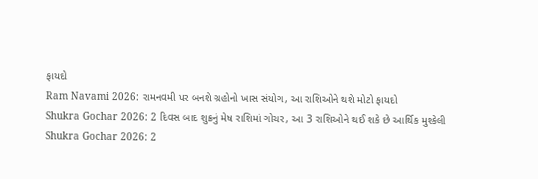ફાયદો
Ram Navami 2026: રામનવમી પર બનશે ગ્રહોનો ખાસ સંયોગ, આ રાશિઓને થશે મોટો ફાયદો
Shukra Gochar 2026: 2 દિવસ બાદ શુક્રનું મેષ રાશિમાં ગોચર, આ 3 રાશિઓને થઈ શકે છે આર્થિક મુશ્કેલી
Shukra Gochar 2026: 2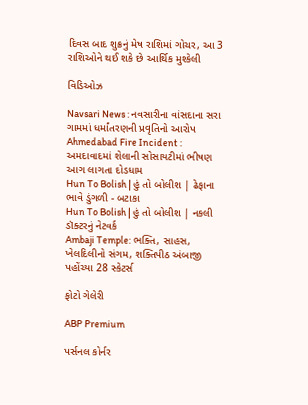દિવસ બાદ શુક્રનું મેષ રાશિમાં ગોચર, આ 3 રાશિઓને થઈ શકે છે આર્થિક મુશ્કેલી

વિડિઓઝ

Navsari News : નવસારીના વાંસદાના સરા ગામમાં ધર્માંતરણની પ્રવૃતિનો આરોપ
Ahmedabad Fire Incident : અમદાવાદમાં શેલાની સોસાયટીમાં ભીષણ આગ લાગતા દોડધામ
Hun To Bolish | હું તો બોલીશ | ઢેફાના ભાવે ડુંગળી - બટાકા
Hun To Bolish | હું તો બોલીશ | નકલી ડૉક્ટરનું નેટવર્ક
Ambaji Temple: ભક્તિ, સાહસ, ખેલદિલીનો સંગમ, શક્તિપીઠ અંબાજી પહોંચ્યા 28 સ્કેટર્સ

ફોટો ગેલેરી

ABP Premium

પર્સનલ કોર્નર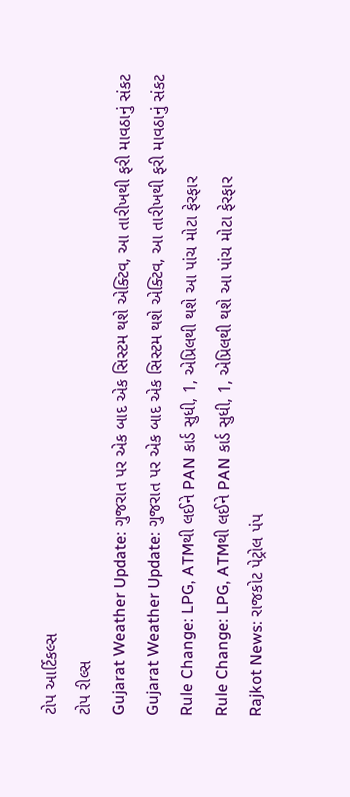ટોપ આર્ટિકલ્સ
ટોપ રીલ્સ
Gujarat Weather Update: ગુજરાત પર એક બાદ એક સિસ્ટમ થશે એક્ટિવ, આ તારીખથી ફરી માવઠાનું સંકટ
Gujarat Weather Update: ગુજરાત પર એક બાદ એક સિસ્ટમ થશે એક્ટિવ, આ તારીખથી ફરી માવઠાનું સંકટ
Rule Change: LPG, ATMથી લઈને PAN કાર્ડ સુધી, 1, એપ્રિલથી થશે આ પાંચ મોટા ફેરફાર
Rule Change: LPG, ATMથી લઈને PAN કાર્ડ સુધી, 1, એપ્રિલથી થશે આ પાંચ મોટા ફેરફાર
Rajkot News: રાજકોટ પેટ્રોલ પંપ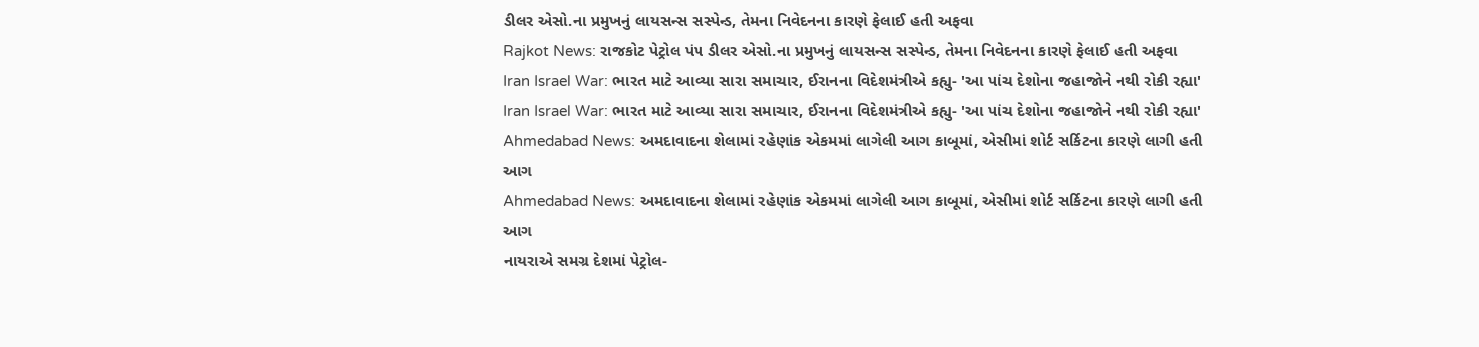ડીલર એસો.ના પ્રમુખનું લાયસન્સ સસ્પેન્ડ, તેમના નિવેદનના કારણે ફેલાઈ હતી અફવા
Rajkot News: રાજકોટ પેટ્રોલ પંપ ડીલર એસો.ના પ્રમુખનું લાયસન્સ સસ્પેન્ડ, તેમના નિવેદનના કારણે ફેલાઈ હતી અફવા
Iran Israel War: ભારત માટે આવ્યા સારા સમાચાર, ઈરાનના વિદેશમંત્રીએ કહ્યુ- 'આ પાંચ દેશોના જહાજોને નથી રોકી રહ્યા'
Iran Israel War: ભારત માટે આવ્યા સારા સમાચાર, ઈરાનના વિદેશમંત્રીએ કહ્યુ- 'આ પાંચ દેશોના જહાજોને નથી રોકી રહ્યા'
Ahmedabad News: અમદાવાદના શેલામાં રહેણાંક એકમમાં લાગેલી આગ કાબૂમાં, એસીમાં શોર્ટ સર્કિટના કારણે લાગી હતી આગ
Ahmedabad News: અમદાવાદના શેલામાં રહેણાંક એકમમાં લાગેલી આગ કાબૂમાં, એસીમાં શોર્ટ સર્કિટના કારણે લાગી હતી આગ
નાયરાએ સમગ્ર દેશમાં પેટ્રોલ-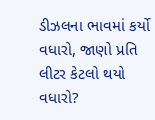ડીઝલના ભાવમાં કર્યો વધારો, જાણો પ્રતિ લીટર કેટલો થયો વધારો?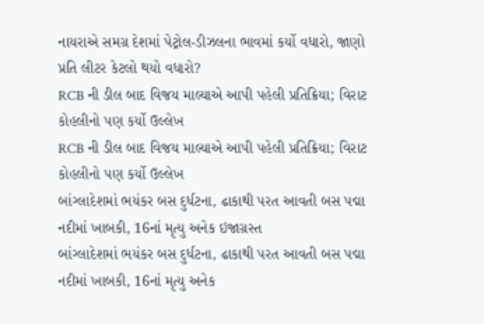નાયરાએ સમગ્ર દેશમાં પેટ્રોલ-ડીઝલના ભાવમાં કર્યો વધારો, જાણો પ્રતિ લીટર કેટલો થયો વધારો?
RCB ની ડીલ બાદ વિજય માલ્યાએ આપી પહેલી પ્રતિક્રિયા; વિરાટ કોહલીનો પણ કર્યો ઉલ્લેખ
RCB ની ડીલ બાદ વિજય માલ્યાએ આપી પહેલી પ્રતિક્રિયા; વિરાટ કોહલીનો પણ કર્યો ઉલ્લેખ
બાંગ્લાદેશમાં ભયંકર બસ દુર્ધટના, ઢાકાથી પરત આવતી બસ પદ્મા નદીમાં ખાબકી, 16નાં મૃત્યુ અનેક ઇજાગ્રસ્ત
બાંગ્લાદેશમાં ભયંકર બસ દુર્ધટના, ઢાકાથી પરત આવતી બસ પદ્મા નદીમાં ખાબકી, 16નાં મૃત્યુ અનેક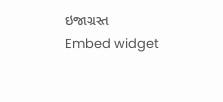ઇજાગ્રસ્ત
Embed widget